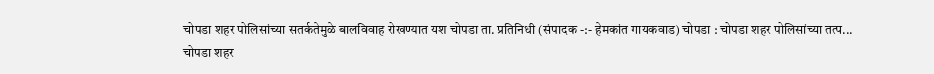चोपडा शहर पोलिसांच्या सतर्कतेमुळे बालविवाह रोखण्यात यश चोपडा ता. प्रतिनिधी (संपादक -:- हेमकांत गायकवाड) चोपडा : चोपडा शहर पोलिसांच्या तत्प...
चोपडा शहर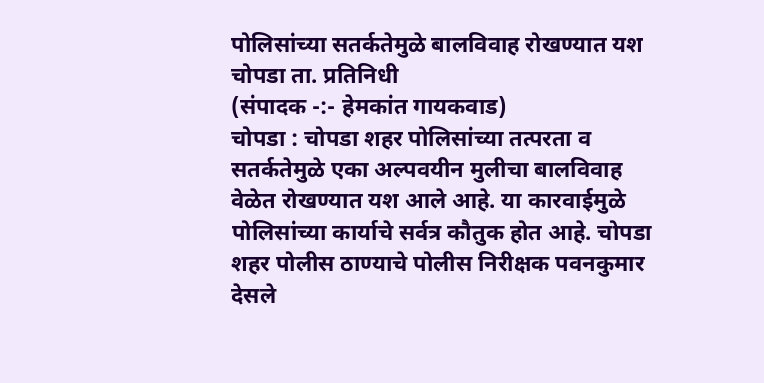पोलिसांच्या सतर्कतेमुळे बालविवाह रोखण्यात यश
चोपडा ता. प्रतिनिधी
(संपादक -:- हेमकांत गायकवाड)
चोपडा : चोपडा शहर पोलिसांच्या तत्परता व सतर्कतेमुळे एका अल्पवयीन मुलीचा बालविवाह वेळेत रोखण्यात यश आले आहे. या कारवाईमुळे पोलिसांच्या कार्याचे सर्वत्र कौतुक होत आहे. चोपडा शहर पोलीस ठाण्याचे पोलीस निरीक्षक पवनकुमार देसले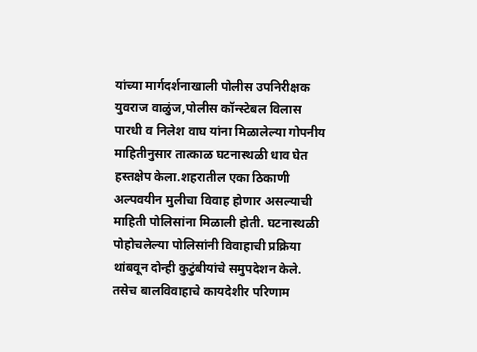यांच्या मार्गदर्शनाखाली पोलीस उपनिरीक्षक युवराज वाळुंज,पोलीस कॉन्स्टेबल विलास पारधी व निलेश वाघ यांना मिळालेल्या गोपनीय माहितीनुसार तात्काळ घटनास्थळी धाव घेत हस्तक्षेप केला.शहरातील एका ठिकाणी अल्पवयीन मुलीचा विवाह होणार असल्याची माहिती पोलिसांना मिळाली होती. घटनास्थळी पोहोचलेल्या पोलिसांनी विवाहाची प्रक्रिया थांबवून दोन्ही कुटुंबीयांचे समुपदेशन केले. तसेच बालविवाहाचे कायदेशीर परिणाम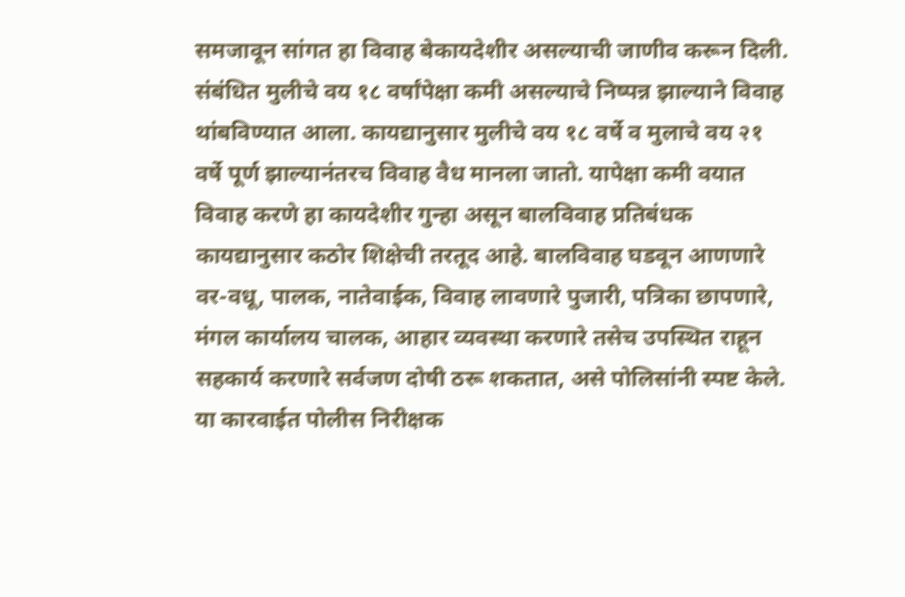समजावून सांगत हा विवाह बेकायदेशीर असल्याची जाणीव करून दिली. संबंधित मुलीचे वय १८ वर्षांपेक्षा कमी असल्याचे निष्पन्न झाल्याने विवाह थांबविण्यात आला. कायद्यानुसार मुलीचे वय १८ वर्षे व मुलाचे वय २१ वर्षे पूर्ण झाल्यानंतरच विवाह वैध मानला जातो. यापेक्षा कमी वयात विवाह करणे हा कायदेशीर गुन्हा असून बालविवाह प्रतिबंधक कायद्यानुसार कठोर शिक्षेची तरतूद आहे. बालविवाह घडवून आणणारे वर-वधू, पालक, नातेवाईक, विवाह लावणारे पुजारी, पत्रिका छापणारे, मंगल कार्यालय चालक, आहार व्यवस्था करणारे तसेच उपस्थित राहून सहकार्य करणारे सर्वजण दोषी ठरू शकतात, असे पोलिसांनी स्पष्ट केले. या कारवाईत पोलीस निरीक्षक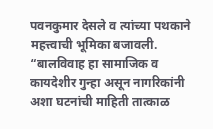पवनकुमार देसले व त्यांच्या पथकाने महत्त्वाची भूमिका बजावली. “बालविवाह हा सामाजिक व कायदेशीर गुन्हा असून नागरिकांनी अशा घटनांची माहिती तात्काळ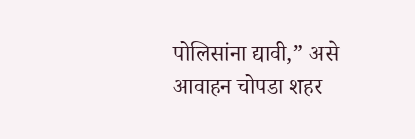पोलिसांना द्यावी,” असे आवाहन चोपडा शहर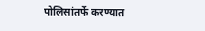पोलिसांतर्फे करण्यात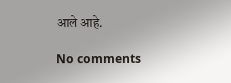आले आहे.

No comments